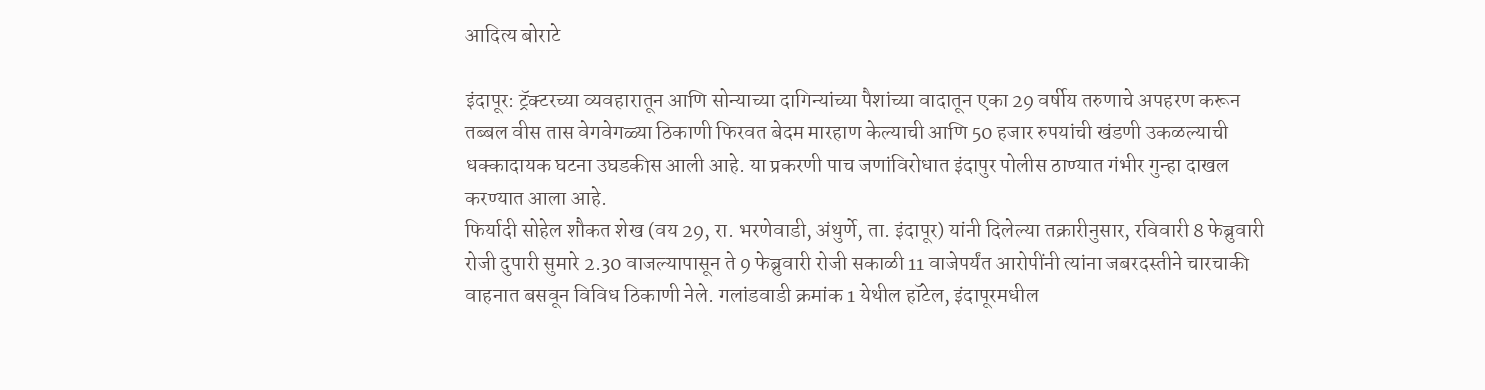आदित्य बोराटे

इंदापूर: ट्रॅक्टरच्या व्यवहारातून आणि सोन्याच्या दागिन्यांच्या पैशांच्या वादातून एका 29 वर्षीय तरुणाचे अपहरण करून तब्बल वीस तास वेगवेगळ्या ठिकाणी फिरवत बेदम मारहाण केल्याची आणि 50 हजार रुपयांची खंडणी उकळल्याची धक्कादायक घटना उघडकीस आली आहे. या प्रकरणी पाच जणांविरोधात इंदापुर पोलीस ठाण्यात गंभीर गुन्हा दाखल करण्यात आला आहे.
फिर्यादी सोहेल शौकत शेख (वय 29, रा. भरणेवाडी, अंथुर्णे, ता. इंदापूर) यांनी दिलेल्या तक्रारीनुसार, रविवारी 8 फेब्रुवारी रोजी दुपारी सुमारे 2.30 वाजल्यापासून ते 9 फेब्रुवारी रोजी सकाळी 11 वाजेपर्यंत आरोपींनी त्यांना जबरदस्तीने चारचाकी वाहनात बसवून विविध ठिकाणी नेले. गलांडवाडी क्रमांक 1 येथील हॉटेल, इंदापूरमधील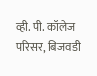व्ही. पी. कॉलेज परिसर, बिजवडी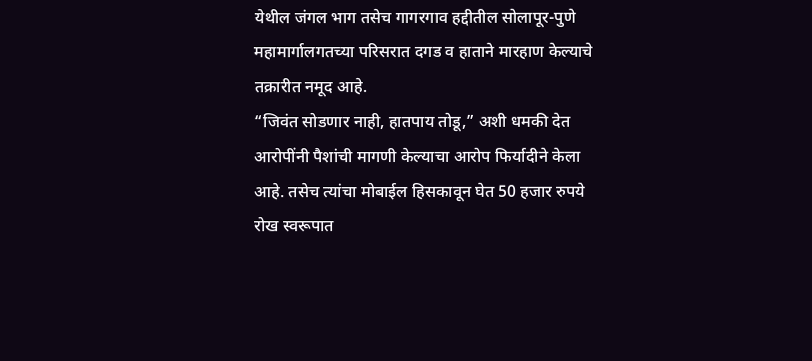येथील जंगल भाग तसेच गागरगाव हद्दीतील सोलापूर-पुणे महामार्गालगतच्या परिसरात दगड व हाताने मारहाण केल्याचे तक्रारीत नमूद आहे.
“जिवंत सोडणार नाही, हातपाय तोडू,” अशी धमकी देत आरोपींनी पैशांची मागणी केल्याचा आरोप फिर्यादीने केला आहे. तसेच त्यांचा मोबाईल हिसकावून घेत 50 हजार रुपये रोख स्वरूपात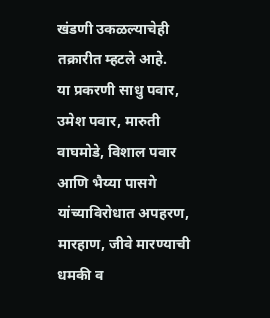खंडणी उकळल्याचेही तक्रारीत म्हटले आहे.
या प्रकरणी साधु पवार, उमेश पवार, मारुती वाघमोडे, विशाल पवार आणि भैय्या पासगे यांच्याविरोधात अपहरण, मारहाण, जीवे मारण्याची धमकी व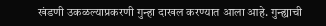खंडणी उकळल्याप्रकरणी गुन्हा दाखल करण्यात आला आहे. गुन्ह्याची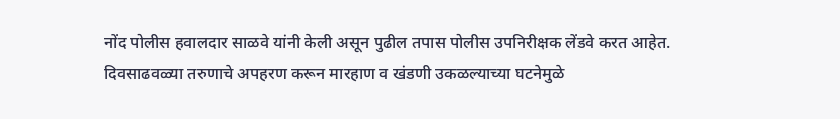नोंद पोलीस हवालदार साळवे यांनी केली असून पुढील तपास पोलीस उपनिरीक्षक लेंडवे करत आहेत.
दिवसाढवळ्या तरुणाचे अपहरण करून मारहाण व खंडणी उकळल्याच्या घटनेमुळे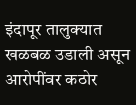इंदापूर तालुक्यात खळबळ उडाली असून आरोपींवर कठोर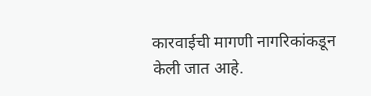कारवाईची मागणी नागरिकांकडून केली जात आहे.